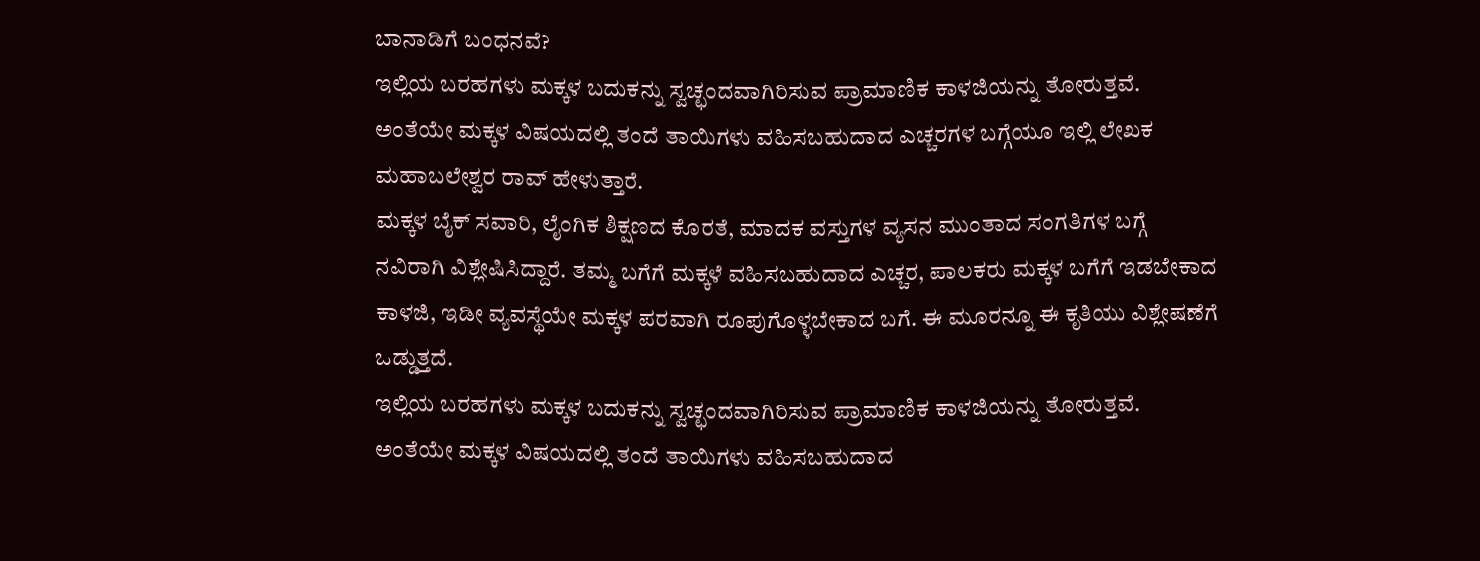ಬಾನಾಡಿಗೆ ಬಂಧನವೆ?
ಇಲ್ಲಿಯ ಬರಹಗಳು ಮಕ್ಕಳ ಬದುಕನ್ನು ಸ್ವಚ್ಛಂದವಾಗಿರಿಸುವ ಪ್ರಾಮಾಣಿಕ ಕಾಳಜಿಯನ್ನು ತೋರುತ್ತವೆ. ಅಂತೆಯೇ ಮಕ್ಕಳ ವಿಷಯದಲ್ಲಿ ತಂದೆ ತಾಯಿಗಳು ವಹಿಸಬಹುದಾದ ಎಚ್ಚರಗಳ ಬಗ್ಗೆಯೂ ಇಲ್ಲಿ ಲೇಖಕ ಮಹಾಬಲೇಶ್ವರ ರಾವ್ ಹೇಳುತ್ತಾರೆ.
ಮಕ್ಕಳ ಬೈಕ್ ಸವಾರಿ, ಲೈಂಗಿಕ ಶಿಕ್ಷಣದ ಕೊರತೆ, ಮಾದಕ ವಸ್ತುಗಳ ವ್ಯಸನ ಮುಂತಾದ ಸಂಗತಿಗಳ ಬಗ್ಗೆ ನವಿರಾಗಿ ವಿಶ್ಲೇಷಿಸಿದ್ದಾರೆ. ತಮ್ಮ ಬಗೆಗೆ ಮಕ್ಕಳೆ ವಹಿಸಬಹುದಾದ ಎಚ್ಚರ, ಪಾಲಕರು ಮಕ್ಕಳ ಬಗೆಗೆ ಇಡಬೇಕಾದ ಕಾಳಜಿ, ಇಡೀ ವ್ಯವಸ್ಥೆಯೇ ಮಕ್ಕಳ ಪರವಾಗಿ ರೂಪುಗೊಳ್ಳಬೇಕಾದ ಬಗೆ. ಈ ಮೂರನ್ನೂ ಈ ಕೃತಿಯು ವಿಶ್ಲೇಷಣೆಗೆ ಒಡ್ಡುತ್ತದೆ.
ಇಲ್ಲಿಯ ಬರಹಗಳು ಮಕ್ಕಳ ಬದುಕನ್ನು ಸ್ವಚ್ಛಂದವಾಗಿರಿಸುವ ಪ್ರಾಮಾಣಿಕ ಕಾಳಜಿಯನ್ನು ತೋರುತ್ತವೆ. ಅಂತೆಯೇ ಮಕ್ಕಳ ವಿಷಯದಲ್ಲಿ ತಂದೆ ತಾಯಿಗಳು ವಹಿಸಬಹುದಾದ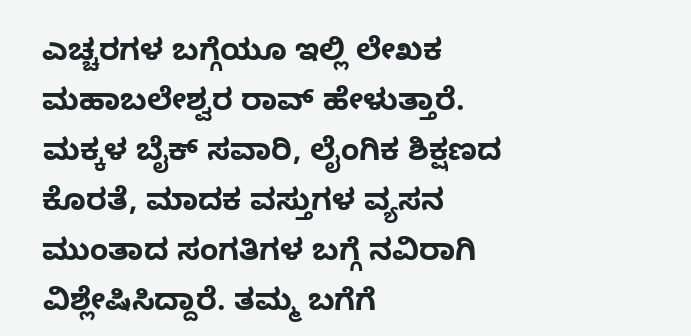ಎಚ್ಚರಗಳ ಬಗ್ಗೆಯೂ ಇಲ್ಲಿ ಲೇಖಕ ಮಹಾಬಲೇಶ್ವರ ರಾವ್ ಹೇಳುತ್ತಾರೆ.
ಮಕ್ಕಳ ಬೈಕ್ ಸವಾರಿ, ಲೈಂಗಿಕ ಶಿಕ್ಷಣದ ಕೊರತೆ, ಮಾದಕ ವಸ್ತುಗಳ ವ್ಯಸನ ಮುಂತಾದ ಸಂಗತಿಗಳ ಬಗ್ಗೆ ನವಿರಾಗಿ ವಿಶ್ಲೇಷಿಸಿದ್ದಾರೆ. ತಮ್ಮ ಬಗೆಗೆ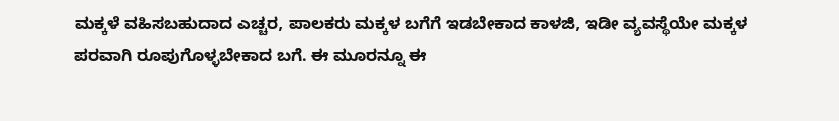ಮಕ್ಕಳೆ ವಹಿಸಬಹುದಾದ ಎಚ್ಚರ, ಪಾಲಕರು ಮಕ್ಕಳ ಬಗೆಗೆ ಇಡಬೇಕಾದ ಕಾಳಜಿ, ಇಡೀ ವ್ಯವಸ್ಥೆಯೇ ಮಕ್ಕಳ ಪರವಾಗಿ ರೂಪುಗೊಳ್ಳಬೇಕಾದ ಬಗೆ. ಈ ಮೂರನ್ನೂ ಈ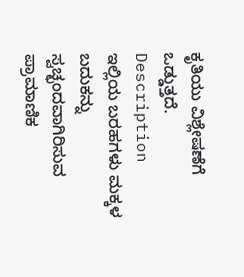ಕೃತಿಯು ವಿಶ್ಲೇಷಣೆಗೆ ಒಡ್ಡುತ್ತದೆ.
Description
ಇಲ್ಲಿಯ ಬರಹಗಳು ಮಕ್ಕಳ ಬದುಕನ್ನು ಸ್ವಚ್ಛಂದವಾಗಿರಿಸುವ ಪ್ರಾಮಾಣಿಕ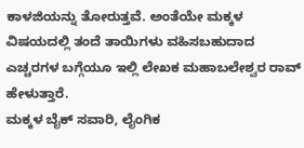ಕಾಳಜಿಯನ್ನು ತೋರುತ್ತವೆ. ಅಂತೆಯೇ ಮಕ್ಕಳ ವಿಷಯದಲ್ಲಿ ತಂದೆ ತಾಯಿಗಳು ವಹಿಸಬಹುದಾದ ಎಚ್ಚರಗಳ ಬಗ್ಗೆಯೂ ಇಲ್ಲಿ ಲೇಖಕ ಮಹಾಬಲೇಶ್ವರ ರಾವ್ ಹೇಳುತ್ತಾರೆ.
ಮಕ್ಕಳ ಬೈಕ್ ಸವಾರಿ, ಲೈಂಗಿಕ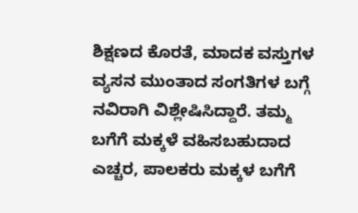ಶಿಕ್ಷಣದ ಕೊರತೆ, ಮಾದಕ ವಸ್ತುಗಳ ವ್ಯಸನ ಮುಂತಾದ ಸಂಗತಿಗಳ ಬಗ್ಗೆ ನವಿರಾಗಿ ವಿಶ್ಲೇಷಿಸಿದ್ದಾರೆ. ತಮ್ಮ ಬಗೆಗೆ ಮಕ್ಕಳೆ ವಹಿಸಬಹುದಾದ ಎಚ್ಚರ, ಪಾಲಕರು ಮಕ್ಕಳ ಬಗೆಗೆ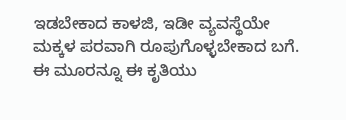ಇಡಬೇಕಾದ ಕಾಳಜಿ, ಇಡೀ ವ್ಯವಸ್ಥೆಯೇ ಮಕ್ಕಳ ಪರವಾಗಿ ರೂಪುಗೊಳ್ಳಬೇಕಾದ ಬಗೆ. ಈ ಮೂರನ್ನೂ ಈ ಕೃತಿಯು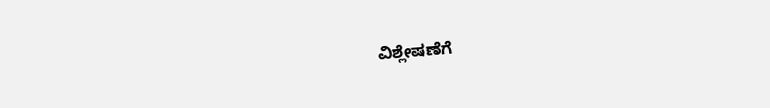ವಿಶ್ಲೇಷಣೆಗೆ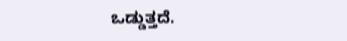ಒಡ್ಡುತ್ತದೆ.